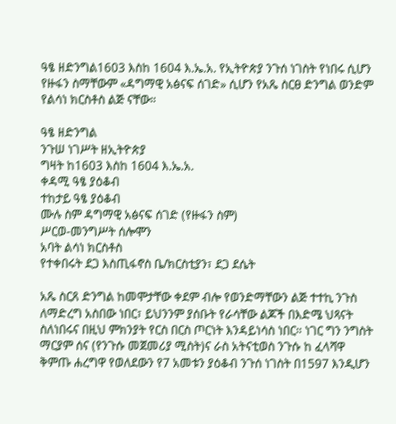ዓፄ ዘድንግል1603 እስከ 1604 እ.ኤ.አ. የኢትዮጵያ ንጉሰ ነገስት የነበሩ ሲሆን የዙፋን ስማቸውም «ዳግማዊ አፅናፍ ሰገድ» ሲሆን የአጼ ስርፀ ድንግል ወንድም የልሳነ ክርስቶስ ልጅ ናቸው።

ዓፄ ዘድንግል
ንጉሠ ነገሥት ዘኢትዮጵያ
ግዛት ከ1603 እስከ 1604 እ.ኤ.አ.
ቀዳሚ ዓፄ ያዕቆብ
ተከታይ ዓፄ ያዕቆብ
ሙሉ ስም ዳግማዊ አፅናፍ ሰገድ (የዙፋን ስም)
ሥርወ-መንግሥት ሰሎሞን
አባት ልሳነ ክርስቶስ
የተቀበሩት ደጋ እስጢፋኖስ ቤ/ክርስቲያን፣ ደጋ ደሴት

አጼ ስርጸ ድንግል ከመሞታቸው ቀደም ብሎ የወንድማቸውን ልጅ ተተኪ ንጉስ ለማድረግ አስበው ነበር፣ ይህንንም ያሰቡት የራሳቸው ልጆች በእድሜ ህጻናት ስለነበሩና በዚህ ምክንያት የርስ በርስ ጦርነት እንዳይነሳስ ነበር። ነገር ግን ንግስት ማርያም ሰና (የንጉሱ መጀመሪያ ሚስት)ና ራስ አትናቲወስ ንጉሱ ከ ፈላሻዋ ቅምጡ ሐረግዋ የወለደውን የ7 አመቱን ያዕቆብ ንጉሰ ነገስት በ1597 እንዲሆን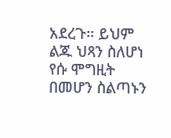አደረጉ። ይህም ልጁ ህጻን ስለሆነ የሱ ሞግዚት በመሆን ስልጣኑን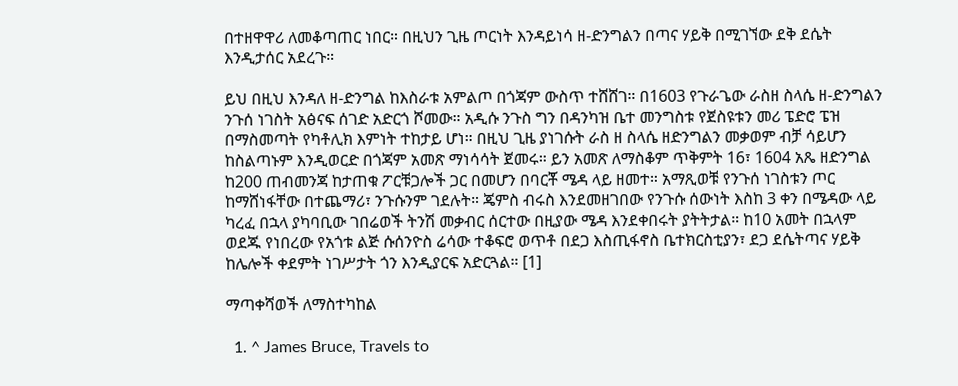በተዘዋዋሪ ለመቆጣጠር ነበር። በዚህን ጊዜ ጦርነት እንዳይነሳ ዘ-ድንግልን በጣና ሃይቅ በሚገኘው ደቅ ደሴት እንዲታሰር አደረጉ።

ይህ በዚህ እንዳለ ዘ-ድንግል ከእስራቱ አምልጦ በጎጃም ውስጥ ተሸሸገ። በ1603 የጉራጌው ራስዘ ስላሴ ዘ-ድንግልን ንጉሰ ነገስት አፅናፍ ሰገድ አድርጎ ሾመው። አዲሱ ንጉስ ግን በዳንካዝ ቤተ መንግስቱ የጀስዩቱን መሪ ፔድሮ ፔዝ በማስመጣት የካቶሊክ እምነት ተከታይ ሆነ። በዚህ ጊዜ ያነገሱት ራስ ዘ ስላሴ ዘድንግልን መቃወም ብቻ ሳይሆን ከስልጣኑም እንዲወርድ በጎጃም አመጽ ማነሳሳት ጀመሩ። ይን አመጽ ለማስቆም ጥቅምት 16፣ 1604 አጼ ዘድንግል ከ200 ጠብመንጃ ከታጠቁ ፖርቹጋሎች ጋር በመሆን በባርቾ ሜዳ ላይ ዘመተ። አማጺወቹ የንጉሰ ነገስቱን ጦር ከማሸነፋቸው በተጨማሪ፣ ንጉሱንም ገደሉት። ጄምስ ብሩስ እንደመዘገበው የንጉሱ ሰውነት እስከ 3 ቀን በሜዳው ላይ ካረፈ በኋላ ያካባቢው ገበሬወች ትንሽ መቃብር ሰርተው በዚያው ሜዳ እንደቀበሩት ያትትታል። ከ10 አመት በኋላም ወደጁ የነበረው የአጎቱ ልጅ ሱሰንዮስ ሬሳው ተቆፍሮ ወጥቶ በደጋ እስጢፋኖስ ቤተክርስቲያን፣ ደጋ ደሴትጣና ሃይቅ ከሌሎች ቀደምት ነገሥታት ጎን እንዲያርፍ አድርጓል። [1]

ማጣቀሻወች ለማስተካከል

  1. ^ James Bruce, Travels to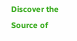Discover the Source of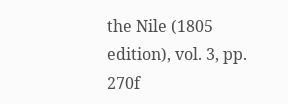the Nile (1805 edition), vol. 3, pp. 270f